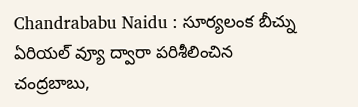Chandrababu Naidu : సూర్యలంక బీచ్ను ఏరియల్ వ్యూ ద్వారా పరిశీలించిన చంద్రబాబు,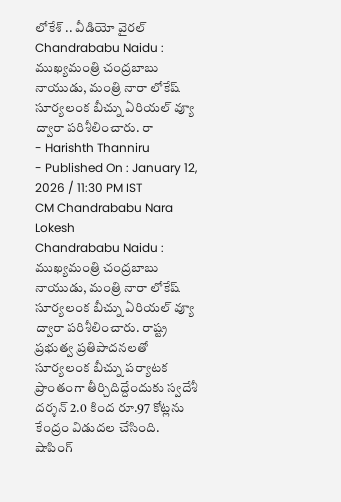లోకేశ్ .. వీడియో వైరల్
Chandrababu Naidu : ముఖ్యమంత్రి చంద్రబాబు నాయుడు, మంత్రి నారా లోకేష్ సూర్యలంక బీచ్ను ఏరియల్ వ్యూ ద్వారా పరిశీలించారు. రా
- Harishth Thanniru
- Published On : January 12, 2026 / 11:30 PM IST
CM Chandrababu Nara Lokesh
Chandrababu Naidu : ముఖ్యమంత్రి చంద్రబాబు నాయుడు, మంత్రి నారా లోకేష్ సూర్యలంక బీచ్ను ఏరియల్ వ్యూ ద్వారా పరిశీలించారు. రాష్ట్ర ప్రభుత్వ ప్రతిపాదనలతో సూర్యలంక బీచ్ను పర్యాటక ప్రాంతంగా తీర్చిదిద్దేందుకు స్వదేశీ దర్శన్ 2.0 కింద రూ.97 కోట్లను కేంద్రం విడుదల చేసింది.
షాపింగ్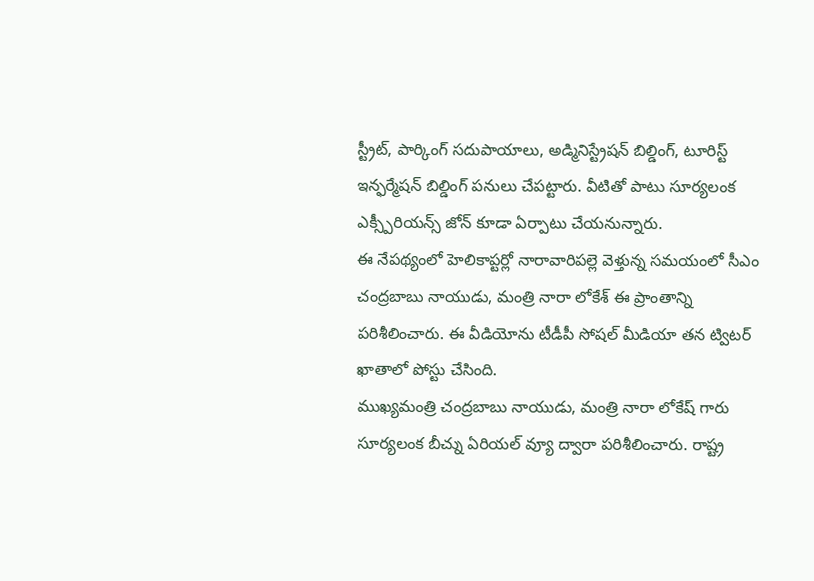స్ట్రీట్, పార్కింగ్ సదుపాయాలు, అడ్మినిస్ట్రేషన్ బిల్డింగ్, టూరిస్ట్ ఇన్ఫర్మేషన్ బిల్డింగ్ పనులు చేపట్టారు. వీటితో పాటు సూర్యలంక ఎక్స్పీరియన్స్ జోన్ కూడా ఏర్పాటు చేయనున్నారు.
ఈ నేపథ్యంలో హెలికాప్టర్లో నారావారిపల్లె వెళ్తున్న సమయంలో సీఎం చంద్రబాబు నాయుడు, మంత్రి నారా లోకేశ్ ఈ ప్రాంతాన్ని పరిశీలించారు. ఈ వీడియోను టీడీపీ సోషల్ మీడియా తన ట్విటర్ ఖాతాలో పోస్టు చేసింది.
ముఖ్యమంత్రి చంద్రబాబు నాయుడు, మంత్రి నారా లోకేష్ గారు సూర్యలంక బీచ్ను ఏరియల్ వ్యూ ద్వారా పరిశీలించారు. రాష్ట్ర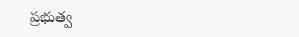ప్రభుత్వ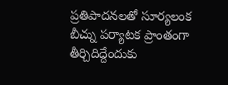ప్రతిపాదనలతో సూర్యలంక బీచ్ను పర్యాటక ప్రాంతంగా తీర్చిదిద్దేందుకు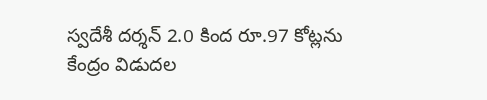స్వదేశీ దర్శన్ 2.0 కింద రూ.97 కోట్లను కేంద్రం విడుదల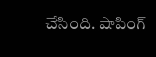చేసింది. షాపింగ్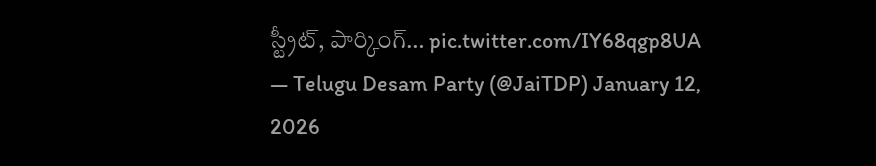స్ట్రీట్, పార్కింగ్… pic.twitter.com/IY68qgp8UA
— Telugu Desam Party (@JaiTDP) January 12, 2026